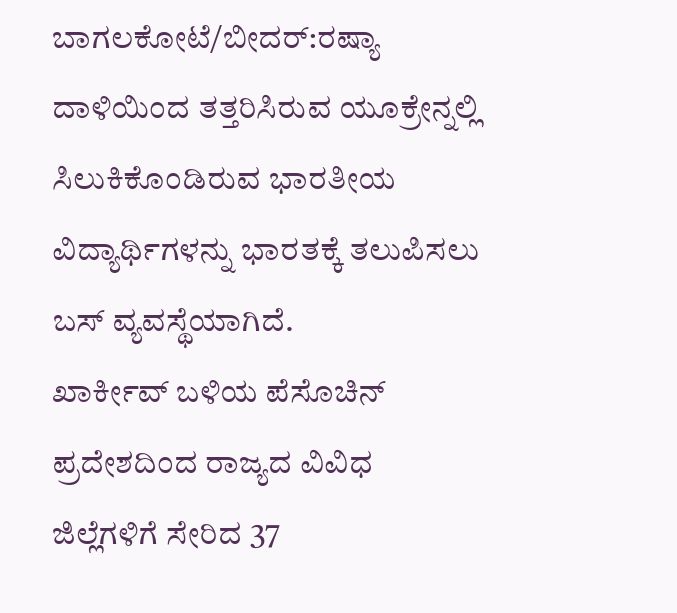ಬಾಗಲಕೋಟೆ/ಬೀದರ್:ರಷ್ಯಾ ದಾಳಿಯಿಂದ ತತ್ತರಿಸಿರುವ ಯೂಕ್ರೇನ್ನಲ್ಲಿ ಸಿಲುಕಿಕೊಂಡಿರುವ ಭಾರತೀಯ ವಿದ್ಯಾರ್ಥಿಗಳನ್ನು ಭಾರತಕ್ಕೆ ತಲುಪಿಸಲು ಬಸ್ ವ್ಯವಸ್ಥೆಯಾಗಿದೆ.
ಖಾರ್ಕೀವ್ ಬಳಿಯ ಪೆಸೊಚಿನ್ ಪ್ರದೇಶದಿಂದ ರಾಜ್ಯದ ವಿವಿಧ ಜಿಲ್ಲೆಗಳಿಗೆ ಸೇರಿದ 37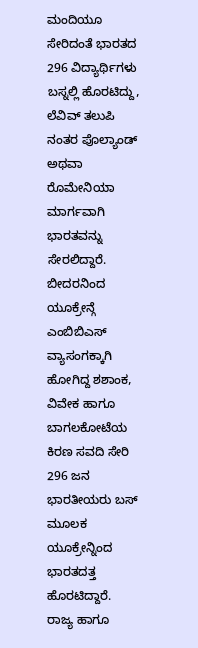ಮಂದಿಯೂ ಸೇರಿದಂತೆ ಭಾರತದ 296 ವಿದ್ಯಾರ್ಥಿಗಳು ಬಸ್ನಲ್ಲಿ ಹೊರಟಿದ್ದು, ಲೆವಿವ್ ತಲುಪಿ ನಂತರ ಪೊಲ್ಯಾಂಡ್ ಅಥವಾ ರೊಮೇನಿಯಾ ಮಾರ್ಗವಾಗಿ ಭಾರತವನ್ನು ಸೇರಲಿದ್ದಾರೆ.
ಬೀದರನಿಂದ ಯೂಕ್ರೇನ್ಗೆ ಎಂಬಿಬಿಎಸ್ ವ್ಯಾಸಂಗಕ್ಕಾಗಿ ಹೋಗಿದ್ದ ಶಶಾಂಕ, ವಿವೇಕ ಹಾಗೂ ಬಾಗಲಕೋಟೆಯ ಕಿರಣ ಸವದಿ ಸೇರಿ 296 ಜನ ಭಾರತೀಯರು ಬಸ್ ಮೂಲಕ ಯೂಕ್ರೇನ್ನಿಂದ ಭಾರತದತ್ತ ಹೊರಟಿದ್ದಾರೆ.
ರಾಜ್ಯ ಹಾಗೂ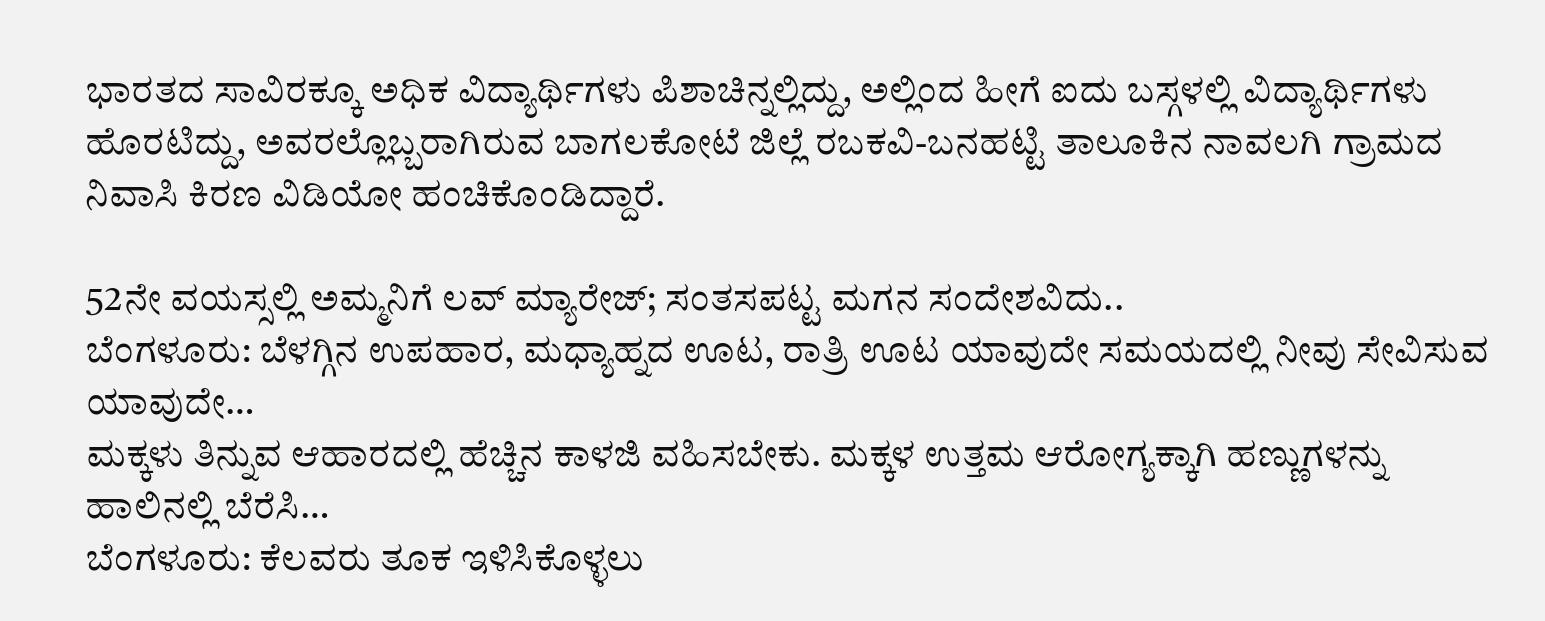ಭಾರತದ ಸಾವಿರಕ್ಕೂ ಅಧಿಕ ವಿದ್ಯಾರ್ಥಿಗಳು ಪಿಶಾಚಿನ್ನಲ್ಲಿದ್ದು, ಅಲ್ಲಿಂದ ಹೀಗೆ ಐದು ಬಸ್ಗಳಲ್ಲಿ ವಿದ್ಯಾರ್ಥಿಗಳು ಹೊರಟಿದ್ದು, ಅವರಲ್ಲೊಬ್ಬರಾಗಿರುವ ಬಾಗಲಕೋಟೆ ಜಿಲ್ಲೆ ರಬಕವಿ-ಬನಹಟ್ಟಿ ತಾಲೂಕಿನ ನಾವಲಗಿ ಗ್ರಾಮದ ನಿವಾಸಿ ಕಿರಣ ವಿಡಿಯೋ ಹಂಚಿಕೊಂಡಿದ್ದಾರೆ.

52ನೇ ವಯಸ್ಸಲ್ಲಿ ಅಮ್ಮನಿಗೆ ಲವ್ ಮ್ಯಾರೇಜ್; ಸಂತಸಪಟ್ಟ ಮಗನ ಸಂದೇಶವಿದು..
ಬೆಂಗಳೂರು: ಬೆಳಗ್ಗಿನ ಉಪಹಾರ, ಮಧ್ಯಾಹ್ನದ ಊಟ, ರಾತ್ರಿ ಊಟ ಯಾವುದೇ ಸಮಯದಲ್ಲಿ ನೀವು ಸೇವಿಸುವ ಯಾವುದೇ…
ಮಕ್ಕಳು ತಿನ್ನುವ ಆಹಾರದಲ್ಲಿ ಹೆಚ್ಚಿನ ಕಾಳಜಿ ವಹಿಸಬೇಕು. ಮಕ್ಕಳ ಉತ್ತಮ ಆರೋಗ್ಯಕ್ಕಾಗಿ ಹಣ್ಣುಗಳನ್ನು ಹಾಲಿನಲ್ಲಿ ಬೆರೆಸಿ…
ಬೆಂಗಳೂರು: ಕೆಲವರು ತೂಕ ಇಳಿಸಿಕೊಳ್ಳಲು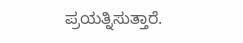ಪ್ರಯತ್ನಿಸುತ್ತಾರೆ.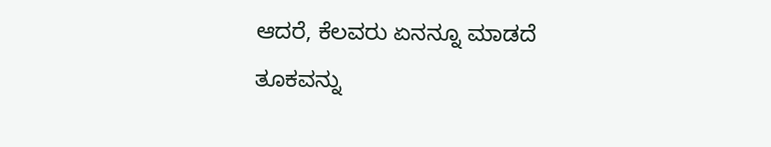ಆದರೆ, ಕೆಲವರು ಏನನ್ನೂ ಮಾಡದೆ ತೂಕವನ್ನು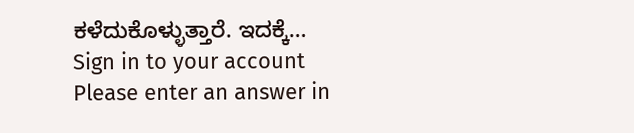ಕಳೆದುಕೊಳ್ಳುತ್ತಾರೆ. ಇದಕ್ಕೆ…
Sign in to your account
Please enter an answer in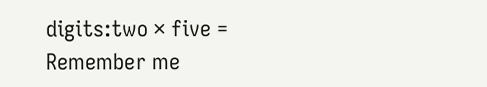digits:two × five =
Remember me